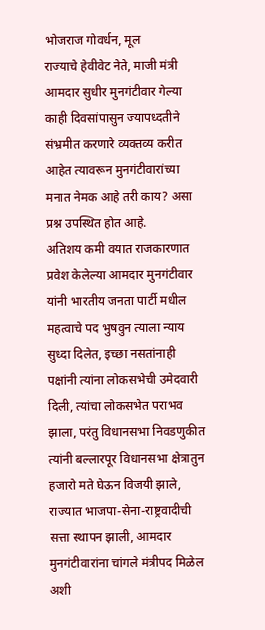भोजराज गोवर्धन, मूल
राज्याचे हेवीवेट नेते, माजी मंत्री आमदार सुधीर मुनगंटीवार गेल्या काही दिवसांपासुन ज्यापध्दतीने संभ्रमीत करणारे व्यक्तव्य करीत आहेत त्यावरून मुनगंटीवारांच्या मनात नेमक आहे तरी काय? असा प्रश्न उपस्थित होत आहे.
अतिशय कमी वयात राजकारणात प्रवेश केलेल्या आमदार मुनगंटीवार यांनी भारतीय जनता पार्टी मधील महत्वाचे पद भुषवुन त्याला न्याय सुध्दा दिलेत, इच्छा नसतांनाही पक्षांनी त्यांना लोकसभेची उमेदवारी दिली, त्यांचा लोकसभेत पराभव झाला, परंतु विधानसभा निवडणुकीत त्यांनी बल्लारपूर विधानसभा क्षेत्रातुन हजारो मते घेऊन विजयी झाले, राज्यात भाजपा-सेना-राष्ट्रवादीची सत्ता स्थापन झाली, आमदार मुनगंटीवारांना चांगले मंत्रीपद मिळेल अशी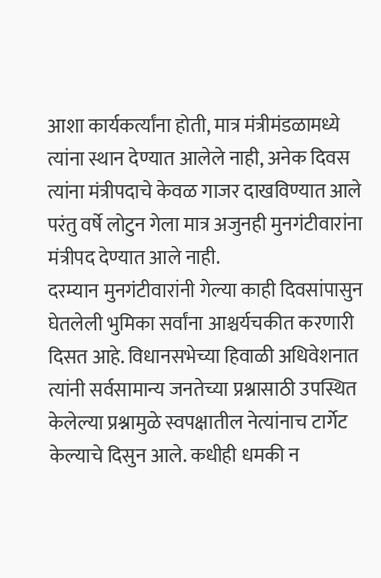आशा कार्यकर्त्यांना होती, मात्र मंत्रीमंडळामध्ये त्यांना स्थान देण्यात आलेले नाही, अनेक दिवस त्यांना मंत्रीपदाचे केवळ गाजर दाखविण्यात आले परंतु वर्षे लोटुन गेला मात्र अजुनही मुनगंटीवारांना मंत्रीपद देण्यात आले नाही.
दरम्यान मुनगंटीवारांनी गेल्या काही दिवसांपासुन घेतलेली भुमिका सर्वांना आश्चर्यचकीत करणारी दिसत आहे. विधानसभेच्या हिवाळी अधिवेशनात त्यांनी सर्वसामान्य जनतेच्या प्रश्नासाठी उपस्थित केलेल्या प्रश्नामुळे स्वपक्षातील नेत्यांनाच टार्गेट केल्याचे दिसुन आले. कधीही धमकी न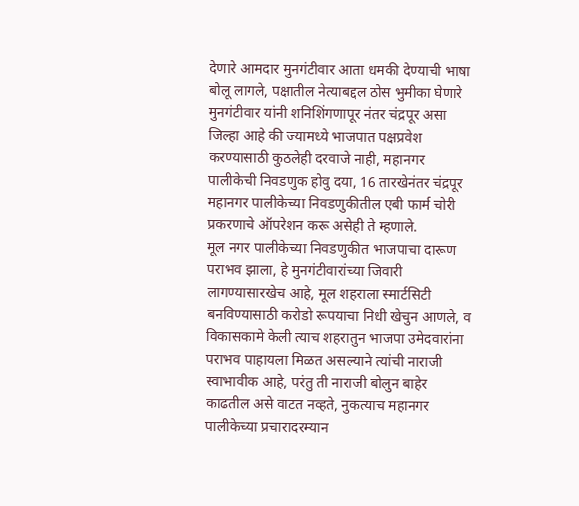देणारे आमदार मुनगंटीवार आता धमकी देण्याची भाषा बोलू लागले, पक्षातील नेत्याबद्दल ठोस भुमीका घेणारे मुनगंटीवार यांनी शनिशिंगणापूर नंतर चंद्रपूर असा जिल्हा आहे की ज्यामध्ये भाजपात पक्षप्रवेश करण्यासाठी कुठलेही दरवाजे नाही, महानगर पालीकेची निवडणुक होवु दया, 16 तारखेनंतर चंद्रपूर महानगर पालीकेच्या निवडणुकीतील एबी फार्म चोरी प्रकरणाचे ऑपरेशन करू असेही ते म्हणाले.
मूल नगर पालीकेच्या निवडणुकीत भाजपाचा दारूण पराभव झाला, हे मुनगंटीवारांच्या जिवारी लागण्यासारखेच आहे, मूल शहराला स्मार्टसिटी बनविण्यासाठी करोडो रूपयाचा निधी खेचुन आणले, व विकासकामे केली त्याच शहरातुन भाजपा उमेदवारांना पराभव पाहायला मिळत असल्याने त्यांची नाराजी स्वाभावीक आहे, परंतु ती नाराजी बोलुन बाहेर काढतील असे वाटत नव्हते, नुकत्याच महानगर पालीकेच्या प्रचारादरम्यान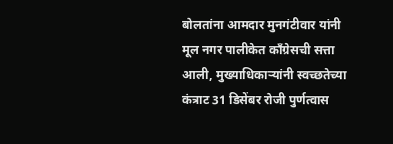बोलतांना आमदार मुनगंटीवार यांनी मूल नगर पालीकेत कॉंग्रेसची सत्ता आली, मुख्याधिकाऱ्यांनी स्वच्छतेच्या कंत्राट 31 डिसेंबर रोजी पुर्णत्वास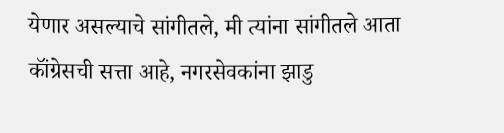येणार असल्याचे सांगीतले, मी त्यांना सांगीतले आता कॉंग्रेसची सत्ता आहे, नगरसेवकांना झाडु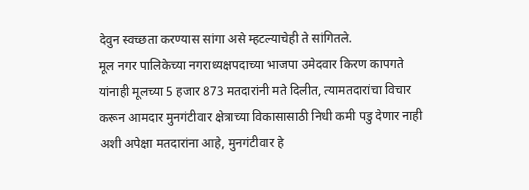देवुन स्वच्छता करण्यास सांगा असे म्हटल्याचेही ते सांगितले.
मूल नगर पालिकेच्या नगराध्यक्षपदाच्या भाजपा उमेदवार किरण कापगते यांनाही मूलच्या 5 हजार 873 मतदारांनी मते दिलीत, त्यामतदारांचा विचार करून आमदार मुनगंटीवार क्षेत्राच्या विकासासाठी निधी कमी पडु देणार नाही अशी अपेक्षा मतदारांना आहे, मुनगंटीवार हे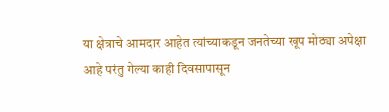या क्षेत्राचे आमदार आहेत त्यांच्याकडून जनतेच्या खूप मोठ्या अपेक्षा आहे परंतु गेल्या काही दिवसापासून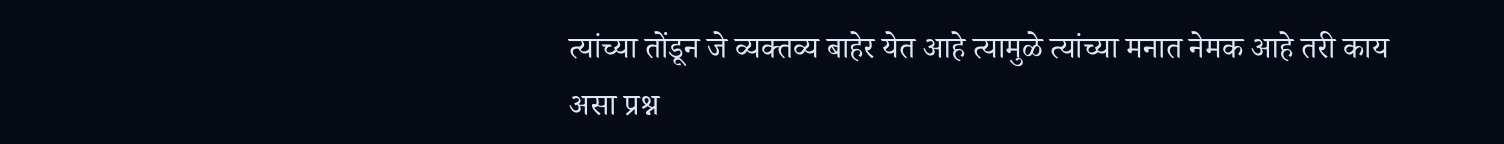त्यांच्या तोंडून जे व्यक्तव्य बाहेर येत आहे त्यामुळे त्यांच्या मनात नेमक आहे तरी काय असा प्रश्न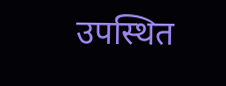उपस्थित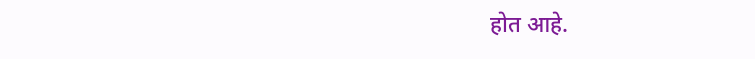होत आहे.